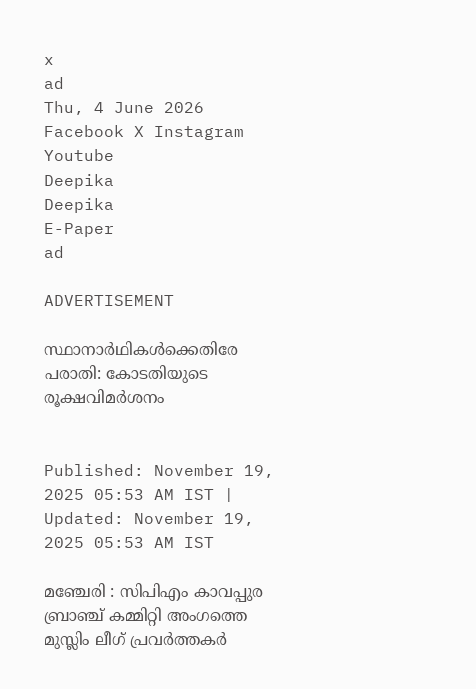x
ad
Thu, 4 June 2026
Facebook X Instagram Youtube
Deepika
Deepika
E-Paper
ad

ADVERTISEMENT

സ്ഥാനാർഥികൾക്കെതിരേ പരാതി: കോടതിയുടെ രൂക്ഷവിമർശനം


Published: November 19, 2025 05:53 AM IST | Updated: November 19, 2025 05:53 AM IST

മഞ്ചേരി : സിപിഎം കാവപ്പുര ബ്രാഞ്ച് കമ്മിറ്റി അംഗത്തെ മുസ്ലിം ലീഗ് പ്രവർത്തകർ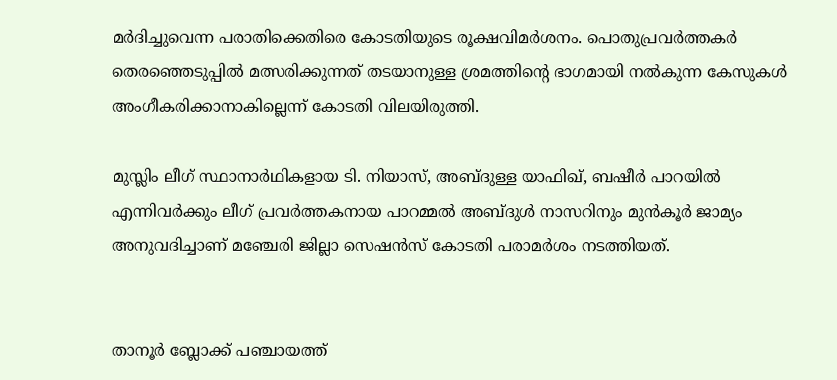മർദിച്ചുവെന്ന പരാതിക്കെതിരെ കോടതിയുടെ രൂക്ഷവിമർശനം. പൊതുപ്രവർത്തകർ തെരഞ്ഞെടുപ്പിൽ മത്സരിക്കുന്നത് തടയാനുള്ള ശ്രമത്തിന്‍റെ ഭാഗമായി നൽകുന്ന കേസുകൾ അംഗീകരിക്കാനാകില്ലെന്ന് കോടതി വിലയിരുത്തി.

മുസ്ലിം ലീഗ് സ്ഥാനാർഥികളായ ടി. നിയാസ്, അബ്ദുള്ള യാഫിഖ്, ബഷീർ പാറയിൽ എന്നിവർക്കും ലീഗ് പ്രവർത്തകനായ പാറമ്മൽ അബ്ദുൾ നാസറിനും മുൻകൂർ ജാമ്യം അനുവദിച്ചാണ് മഞ്ചേരി ജില്ലാ സെഷൻസ് കോടതി പരാമർശം നടത്തിയത്.


താനൂർ ബ്ലോക്ക് പഞ്ചായത്ത്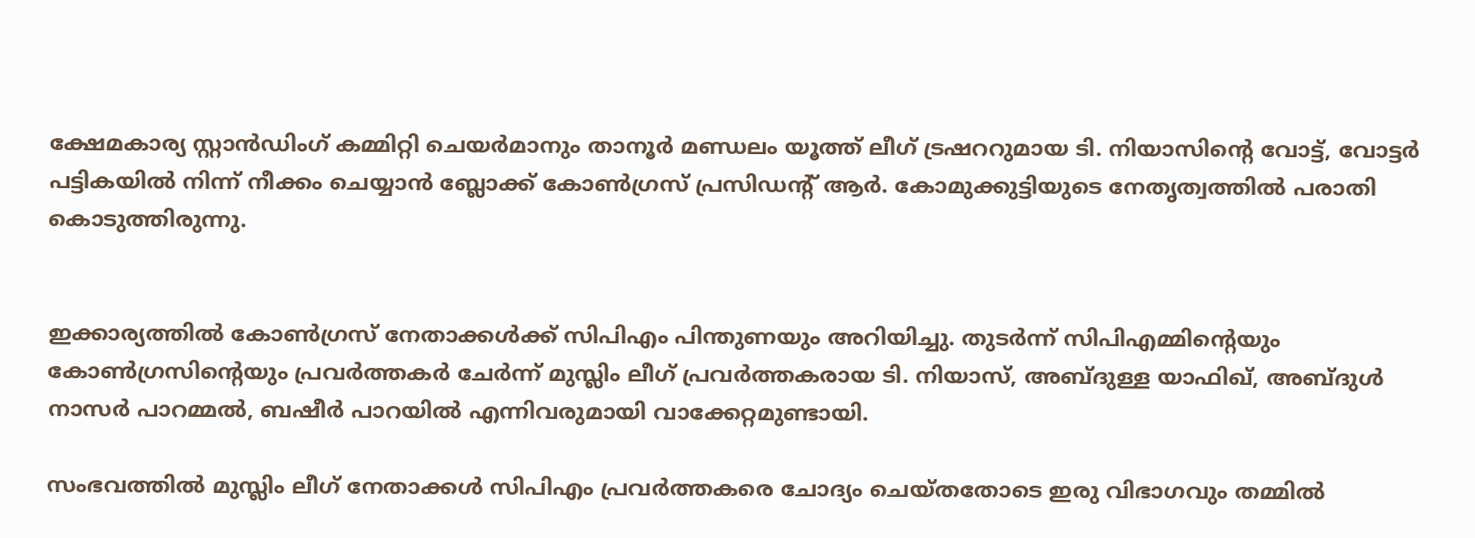ക്ഷേമകാര്യ സ്റ്റാൻഡിംഗ് കമ്മിറ്റി ചെയർമാനും താനൂർ മണ്ഡലം യൂത്ത് ലീഗ് ട്രഷററുമായ ടി. നിയാസിന്‍റെ വോട്ട്, വോട്ടർ പട്ടികയിൽ നിന്ന് നീക്കം ചെയ്യാൻ ബ്ലോക്ക് കോണ്‍ഗ്രസ് പ്രസിഡന്‍റ് ആർ. കോമുക്കുട്ടിയുടെ നേതൃത്വത്തിൽ പരാതി കൊടുത്തിരുന്നു.


ഇക്കാര്യത്തിൽ കോണ്‍ഗ്രസ് നേതാക്കൾക്ക് സിപിഎം പിന്തുണയും അറിയിച്ചു. തുടർന്ന് സിപിഎമ്മിന്‍റെയും കോണ്‍ഗ്രസിന്‍റെയും പ്രവർത്തകർ ചേർന്ന് മുസ്ലിം ലീഗ് പ്രവർത്തകരായ ടി. നിയാസ്, അബ്ദുള്ള യാഫിഖ്, അബ്ദുൾ നാസർ പാറമ്മൽ, ബഷീർ പാറയിൽ എന്നിവരുമായി വാക്കേറ്റമുണ്ടായി.

സംഭവത്തിൽ മുസ്ലിം ലീഗ് നേതാക്കൾ സിപിഎം പ്രവർത്തകരെ ചോദ്യം ചെയ്തതോടെ ഇരു വിഭാഗവും തമ്മിൽ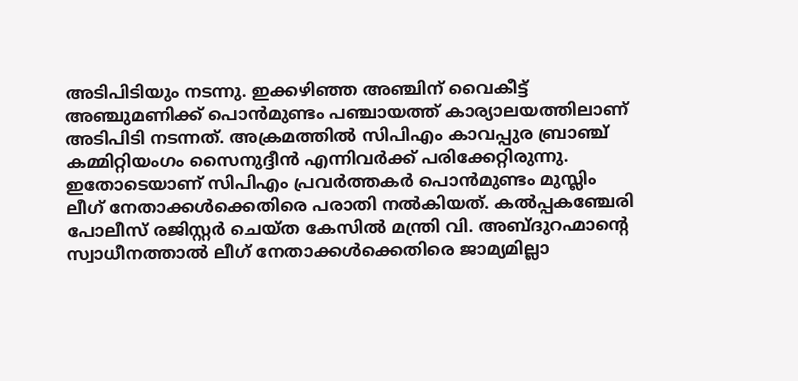അടിപിടിയും നടന്നു. ഇക്കഴിഞ്ഞ അഞ്ചിന് വൈകീട്ട് അഞ്ചുമണിക്ക് പൊൻമുണ്ടം പഞ്ചായത്ത് കാര്യാലയത്തിലാണ് അടിപിടി നടന്നത്. അക്രമത്തിൽ സിപിഎം കാവപ്പുര ബ്രാഞ്ച് കമ്മിറ്റിയംഗം സൈനുദ്ദീൻ എന്നിവർക്ക് പരിക്കേറ്റിരുന്നു. ഇതോടെയാണ് സിപിഎം പ്രവർത്തകർ പൊൻമുണ്ടം മുസ്ലിം ലീഗ് നേതാക്കൾക്കെതിരെ പരാതി നൽകിയത്. കൽപ്പകഞ്ചേരി പോലീസ് രജിസ്റ്റർ ചെയ്ത കേസിൽ മന്ത്രി വി. അബ്ദുറഹ്മാന്‍റെ സ്വാധീനത്താൽ ലീഗ് നേതാക്കൾക്കെതിരെ ജാമ്യമില്ലാ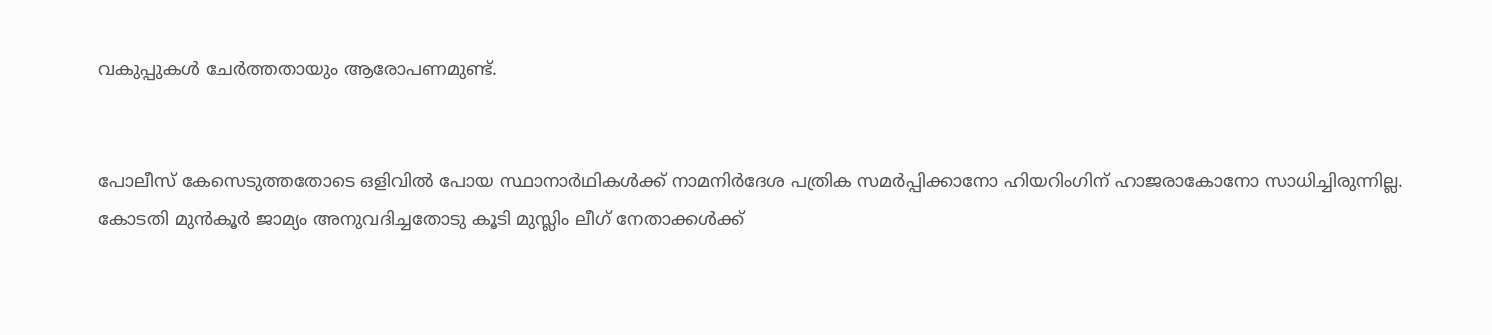വകുപ്പുകൾ ചേർത്തതായും ആരോപണമുണ്ട്.


പോലീസ് കേസെടുത്തതോടെ ഒളിവിൽ പോയ സ്ഥാനാർഥികൾക്ക് നാമനിർദേശ പത്രിക സമർപ്പിക്കാനോ ഹിയറിംഗിന് ഹാജരാകോനോ സാധിച്ചിരുന്നില്ല. കോടതി മുൻകൂർ ജാമ്യം അനുവദിച്ചതോടു കൂടി മുസ്ലിം ലീഗ് നേതാക്കൾക്ക്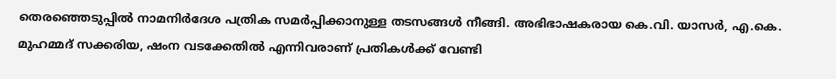തെരഞ്ഞെടുപ്പിൽ നാമനിർദേശ പത്രിക സമർപ്പിക്കാനുള്ള തടസങ്ങൾ നീങ്ങി. അഭിഭാഷകരായ കെ.വി. യാസർ, എ.കെ. മുഹമ്മദ് സക്കരിയ, ഷംന വടക്കേതിൽ എന്നിവരാണ് പ്രതികൾക്ക് വേണ്ടി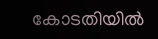കോടതിയിൽ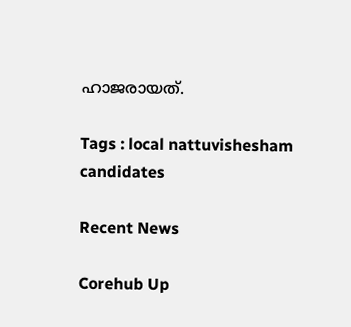ഹാജരായത്.

Tags : local nattuvishesham candidates

Recent News

Corehub Up